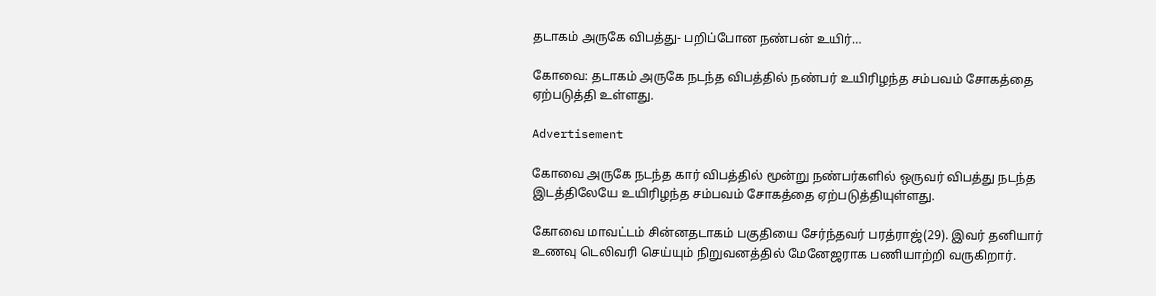தடாகம் அருகே விபத்து- பறிப்போன நண்பன் உயிர்…

கோவை: தடாகம் அருகே நடந்த விபத்தில் நண்பர் உயிரிழந்த சம்பவம் சோகத்தை ஏற்படுத்தி உள்ளது.

Advertisement

கோவை அருகே நடந்த கார் விபத்தில் மூன்று நண்பர்களில் ஒருவர் விபத்து நடந்த இடத்திலேயே உயிரிழந்த சம்பவம் சோகத்தை ஏற்படுத்தியுள்ளது.

கோவை மாவட்டம் சின்னதடாகம் பகுதியை சேர்ந்தவர் பரத்ராஜ்(29). இவர் தனியார் உணவு டெலிவரி செய்யும் நிறுவனத்தில் மேனேஜராக பணியாற்றி வருகிறார்.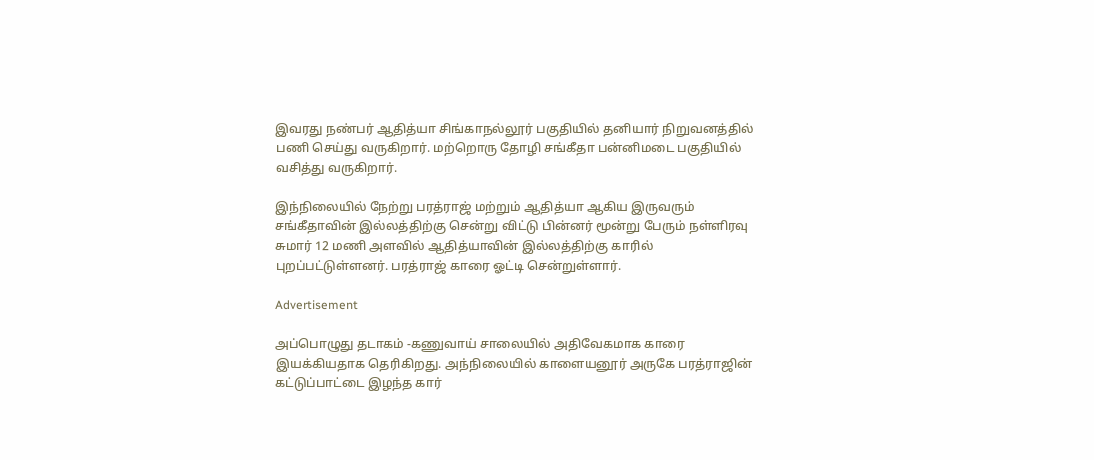இவரது நண்பர் ஆதித்யா சிங்காநல்லூர் பகுதியில் தனியார் நிறுவனத்தில் பணி செய்து வருகிறார். மற்றொரு தோழி சங்கீதா பன்னிமடை பகுதியில் வசித்து வருகிறார்.

இந்நிலையில் நேற்று பரத்ராஜ் மற்றும் ஆதித்யா ஆகிய இருவரும் சங்கீதாவின் இல்லத்திற்கு சென்று விட்டு பின்னர் மூன்று பேரும் நள்ளிரவு சுமார் 12 மணி அளவில் ஆதித்யாவின் இல்லத்திற்கு காரில் புறப்பட்டுள்ளனர். பரத்ராஜ் காரை ஓட்டி சென்றுள்ளார்.

Advertisement

அப்பொழுது தடாகம் -கணுவாய் சாலையில் அதிவேகமாக காரை இயக்கியதாக தெரிகிறது. அந்நிலையில் காளையனூர் அருகே பரத்ராஜின் கட்டுப்பாட்டை இழந்த கார்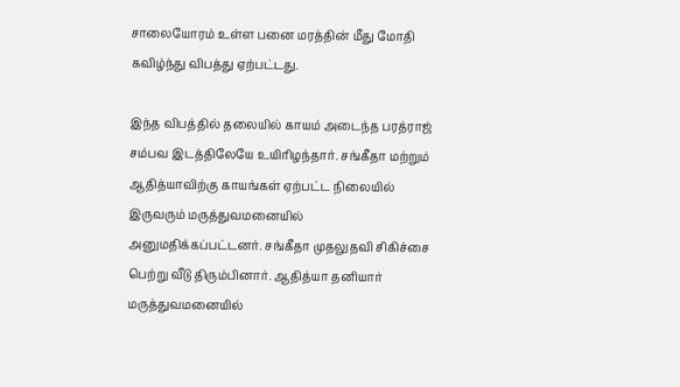சாலையோரம் உள்ள பனை மரத்தின் மீது மோதி கவிழ்ந்து விபத்து ஏற்பட்டது.

இந்த விபத்தில் தலையில் காயம் அடைந்த பரத்ராஜ் சம்பவ இடத்திலேயே உயிரிழந்தார். சங்கீதா மற்றும் ஆதித்யாவிற்கு காயங்கள் ஏற்பட்ட நிலையில் இருவரும் மருத்துவமனையில் அனுமதிக்கப்பட்டனர். சங்கீதா முதலுதவி சிகிச்சை பெற்று வீடு திரும்பினார். ஆதித்யா தனியார் மருத்துவமனையில்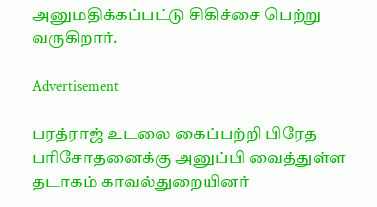அனுமதிக்கப்பட்டு சிகிச்சை பெற்று வருகிறார்.

Advertisement

பரத்ராஜ் உடலை கைப்பற்றி பிரேத பரிசோதனைக்கு அனுப்பி வைத்துள்ள தடாகம் காவல்துறையினர்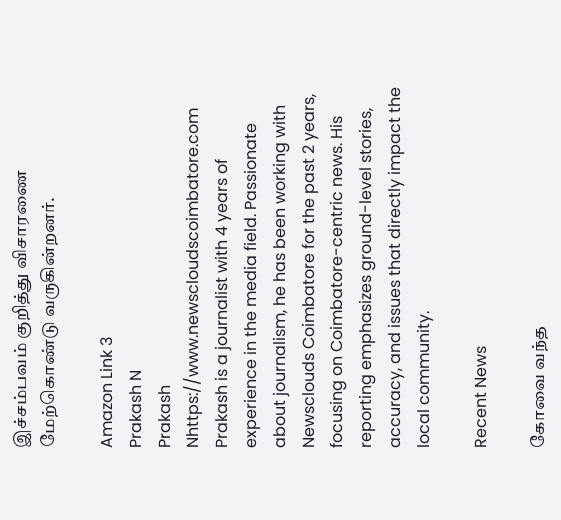இச்சம்பவம் குறித்து விசாரணை மேற்கொண்டு வருகின்றனர்.

Amazon Link 3
Prakash N
Prakash Nhttps://www.newscloudscoimbatore.com
Prakash is a journalist with 4 years of experience in the media field. Passionate about journalism, he has been working with Newsclouds Coimbatore for the past 2 years, focusing on Coimbatore-centric news. His reporting emphasizes ground-level stories, accuracy, and issues that directly impact the local community.

Recent News

கோவை வந்த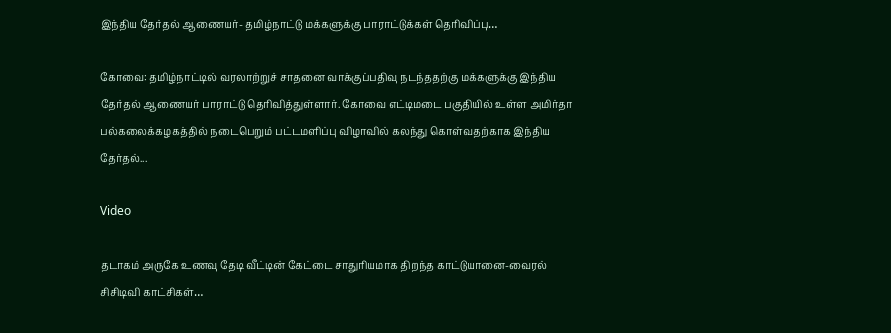இந்திய தேர்தல் ஆணையர்- தமிழ்நாட்டு மக்களுக்கு பாராட்டுக்கள் தெரிவிப்பு…

கோவை: தமிழ்நாட்டில் வரலாற்றுச் சாதனை வாக்குப்பதிவு நடந்ததற்கு மக்களுக்கு இந்திய தேர்தல் ஆணையர் பாராட்டு தெரிவித்துள்ளார். கோவை எட்டிமடை பகுதியில் உள்ள அமிர்தா பல்கலைக்கழகத்தில் நடைபெறும் பட்டமளிப்பு விழாவில் கலந்து கொள்வதற்காக இந்திய தேர்தல்...

Video

தடாகம் அருகே உணவு தேடி வீட்டின் கேட்டை சாதுரியமாக திறந்த காட்டுயானை-வைரல் சிசிடிவி காட்சிகள்…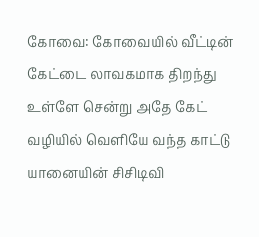கோவை: கோவையில் வீட்டின் கேட்டை லாவகமாக திறந்து உள்ளே சென்று அதே கேட் வழியில் வெளியே வந்த காட்டு யானையின் சிசிடிவி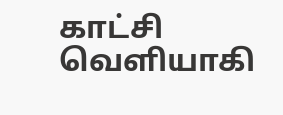காட்சி வெளியாகி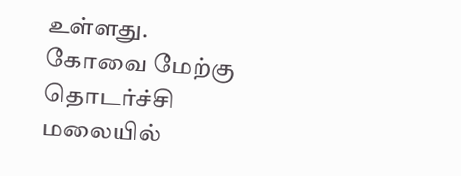உள்ளது. கோவை மேற்கு தொடர்ச்சி மலையில்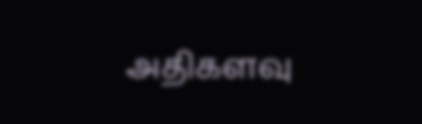அதிகளவு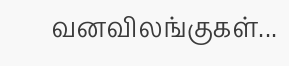வனவிலங்குகள்...